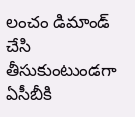లంచం డిమాండ్ చేసి తీసుకుంటుండగా ఏసీబీకి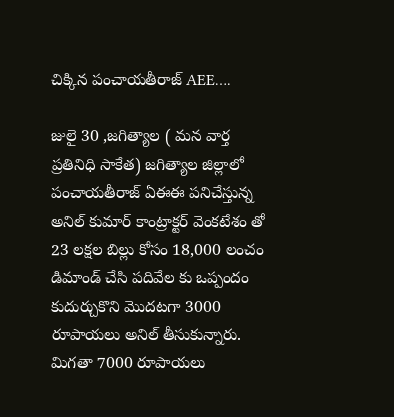చిక్కిన పంచాయతీరాజ్ AEE….

జులై 30 ,జగిత్యాల ( మన వార్త ప్రతినిధి సాకేత) జగిత్యాల జిల్లాలో పంచాయతీరాజ్ ఏఈఈ పనిచేస్తున్న అనిల్ కుమార్ కాంట్రాక్టర్ వెంకటేశం తో 23 లక్షల బిల్లు కోసం 18,000 లంచం డిమాండ్ చేసి పదివేల కు ఒప్పందం కుదుర్చుకొని మొదటగా 3000 రూపాయలు అనిల్ తీసుకున్నారు. మిగతా 7000 రూపాయలు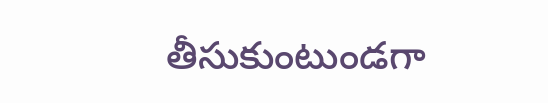తీసుకుంటుండగా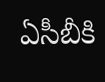ఏసీబీకి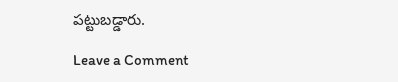పట్టుబడ్డారు.

Leave a Comment